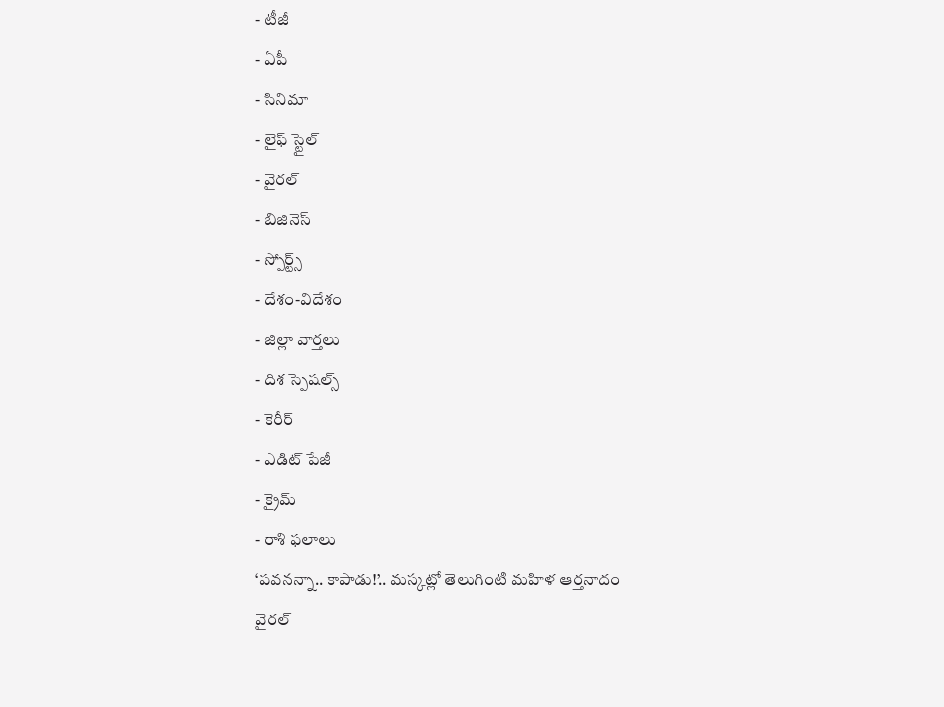- టీజీ
- ఏపీ
- సినిమా
- లైఫ్ స్టైల్
- వైరల్
- బిజినెస్
- స్పోర్ట్స్
- దేశం-విదేశం
- జిల్లా వార్తలు
- దిశ స్పెషల్స్
- కెరీర్
- ఎడిట్ పేజీ
- క్రైమ్
- రాశి ఫలాలు
‘పవనన్నా.. కాపాడు!’.. మస్కట్లో తెలుగింటి మహిళ ఆర్తనాదం వైరల్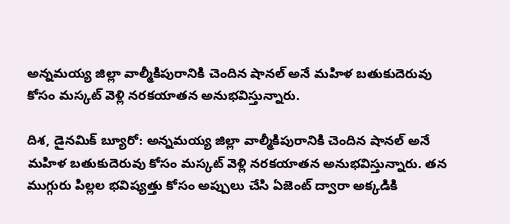అన్నమయ్య జిల్లా వాల్మీకిపురానికి చెందిన షానల్ అనే మహిళ బతుకుదెరువు కోసం మస్కట్ వెళ్లి నరకయాతన అనుభవిస్తున్నారు.

దిశ, డైనమిక్ బ్యూరో: అన్నమయ్య జిల్లా వాల్మీకిపురానికి చెందిన షానల్ అనే మహిళ బతుకుదెరువు కోసం మస్కట్ వెళ్లి నరకయాతన అనుభవిస్తున్నారు. తన ముగ్గురు పిల్లల భవిష్యత్తు కోసం అప్పులు చేసి ఏజెంట్ ద్వారా అక్కడికి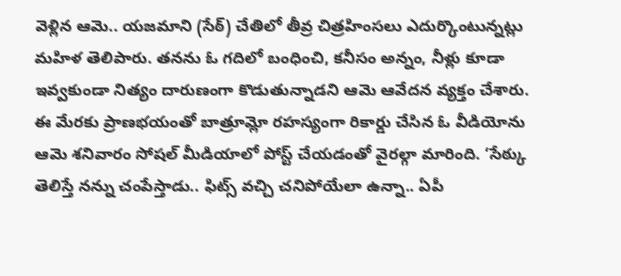వెళ్లిన ఆమె.. యజమాని (సేఠ్) చేతిలో తీవ్ర చిత్రహింసలు ఎదుర్కొంటున్నట్లు మహిళ తెలిపారు. తనను ఓ గదిలో బంధించి, కనీసం అన్నం, నీళ్లు కూడా ఇవ్వకుండా నిత్యం దారుణంగా కొడుతున్నాడని ఆమె ఆవేదన వ్యక్తం చేశారు.
ఈ మేరకు ప్రాణభయంతో బాత్రూమ్లో రహస్యంగా రికార్డు చేసిన ఓ వీడియోను ఆమె శనివారం సోషల్ మీడియాలో పోస్ట్ చేయడంతో వైరల్గా మారింది. ‘సేఠ్కు తెలిస్తే నన్ను చంపేస్తాడు.. ఫిట్స్ వచ్చి చనిపోయేలా ఉన్నా.. ఏపీ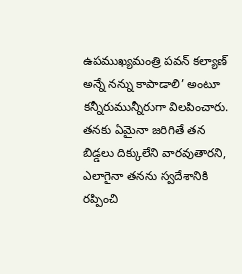ఉపముఖ్యమంత్రి పవన్ కల్యాణ్ అన్నే నన్ను కాపాడాలి’ అంటూ కన్నీరుమున్నీరుగా విలపించారు. తనకు ఏమైనా జరిగితే తన బిడ్డలు దిక్కులేని వారవుతారని, ఎలాగైనా తనను స్వదేశానికి రప్పించి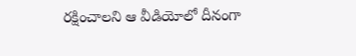రక్షించాలని ఆ వీడియోలో దీనంగా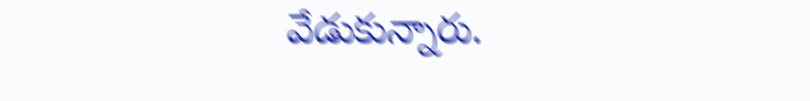వేడుకున్నారు.